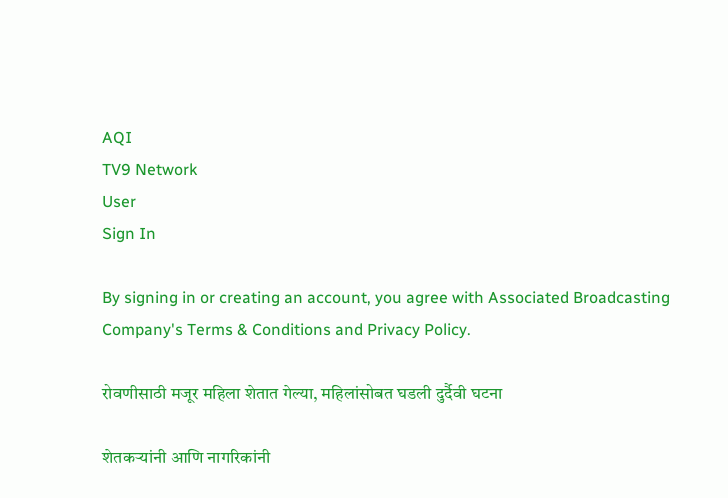AQI
TV9 Network
User
Sign In

By signing in or creating an account, you agree with Associated Broadcasting Company's Terms & Conditions and Privacy Policy.

रोवणीसाठी मजूर महिला शेतात गेल्या, महिलांसोबत घडली दुर्दैवी घटना

शेतकऱ्यांनी आणि नागरिकांनी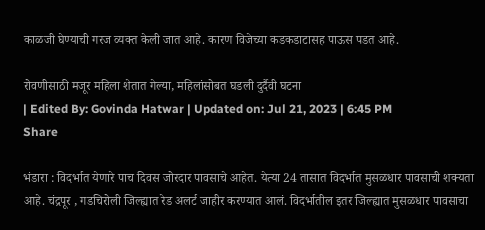काळजी घेण्याची गरज व्यक्त केली जात आहे. कारण विजेच्या कडकडाटासह पाऊस पडत आहे.

रोवणीसाठी मजूर महिला शेतात गेल्या, महिलांसोबत घडली दुर्दैवी घटना
| Edited By: Govinda Hatwar | Updated on: Jul 21, 2023 | 6:45 PM
Share

भंडारा : विदर्भात येणारे पाच दिवस जोरदार पावसाचे आहेत. येत्या 24 तासात विदर्भात मुसळधार पावसाची शक्यता आहे. चंद्रपूर , गडचिरोली जिल्ह्यात रेड अलर्ट जाहीर करण्यात आलं. विदर्भातील इतर जिल्ह्यात मुसळधार पावसाचा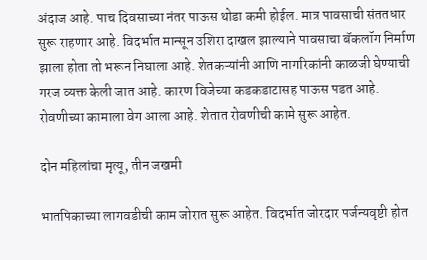अंदाज आहे. पाच दिवसाच्या नंतर पाऊस थोडा कमी होईल. मात्र पावसाची संततधार सुरू राहणार आहे. विदर्भात मान्सून उशिरा दाखल झाल्याने पावसाचा बॅकलॉग निर्माण झाला होता तो भरून निघाला आहे. शेतकऱ्यांनी आणि नागरिकांनी काळजी घेण्याची गरज व्यक्त केली जात आहे. कारण विजेच्या कडकडाटासह पाऊस पडत आहे. रोवणीच्या कामाला वेग आला आहे. शेतात रोवणीची कामे सुरू आहेत.

दोन महिलांचा मृत्यू, तीन जखमी

भातपिकाच्या लागवडीची काम जोरात सुरू आहेत. विदर्भात जोरदार पर्जन्यवृष्टी होत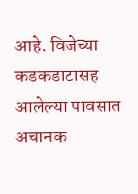आहे. विजेच्या कडकडाटासह आलेल्या पावसात अचानक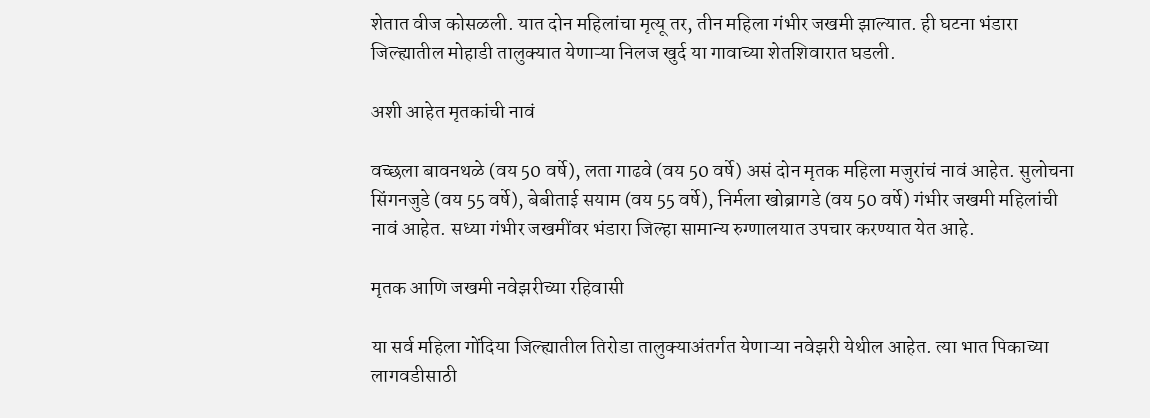शेतात वीज कोसळली. यात दोन महिलांचा मृत्यू तर, तीन महिला गंभीर जखमी झाल्यात. ही घटना भंडारा जिल्ह्यातील मोहाडी तालुक्यात येणाऱ्या निलज खुर्द या गावाच्या शेतशिवारात घडली.

अशी आहेत मृतकांची नावं

वच्छला बावनथळे (वय 50 वर्षे), लता गाढवे (वय 50 वर्षे) असं दोन मृतक महिला मजुरांचं नावं आहेत. सुलोचना सिंगनजुडे (वय 55 वर्षे), बेबीताई सयाम (वय 55 वर्षे), निर्मला खोब्रागडे (वय 50 वर्षे) गंभीर जखमी महिलांची नावं आहेत. सध्या गंभीर जखमींवर भंडारा जिल्हा सामान्य रुग्णालयात उपचार करण्यात येत आहे.

मृतक आणि जखमी नवेझरीच्या रहिवासी

या सर्व महिला गोंदिया जिल्ह्यातील तिरोडा तालुक्याअंतर्गत येणाऱ्या नवेझरी येथील आहेत. त्या भात पिकाच्या लागवडीसाठी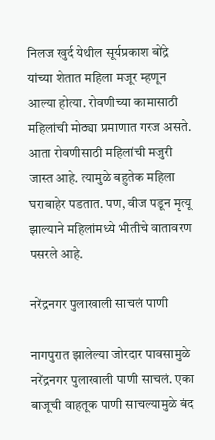निलज खुर्द येथील सूर्यप्रकाश बोंद्रे यांच्या शेतात महिला मजूर म्हणून आल्या होत्या. रोवणीच्या कामासाठी महिलांची मोठ्या प्रमाणात गरज असते. आता रोवणीसाठी महिलांची मजुरी जास्त आहे. त्यामुळे बहुतेक महिला घराबाहेर पडतात. पण, वीज पडून मृत्यू झाल्याने महिलांमध्ये भीतीचे वातावरण पसरले आहे.

नरेंद्रनगर पुलाखाली साचलं पाणी

नागपुरात झालेल्या जोरदार पावसामुळे नरेंद्रनगर पुलाखाली पाणी साचलं. एका बाजूची वाहतूक पाणी साचल्यामुळे बंद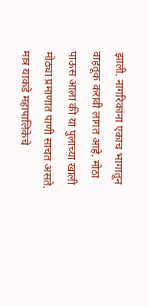झाली. नागरिकांना एकाच भागातून वाहतूक करावी लागत आहे. मोठा पाऊस आला की या पुलाच्या खाली मोठ्या प्रमाणात पाणी साचत असते. मात्र याकडे महापालिकेचे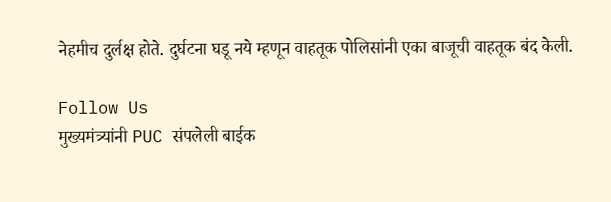नेहमीच दुर्लक्ष होते. दुर्घटना घडू नये म्हणून वाहतूक पोलिसांनी एका बाजूची वाहतूक बंद केली.

Follow Us
मुख्यमंत्र्यांनी PUC संपलेली बाईक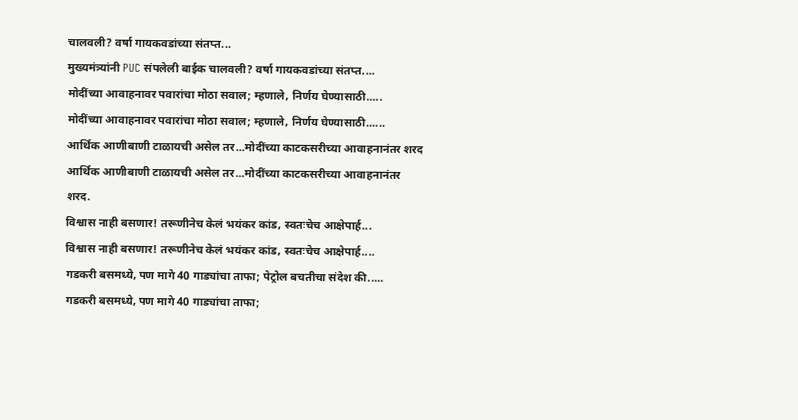चालवली? वर्षा गायकवडांच्या संतप्त...
मुख्यमंत्र्यांनी PUC संपलेली बाईक चालवली? वर्षा गायकवडांच्या संतप्त....
मोदींच्या आवाहनावर पवारांचा मोठा सवाल; म्हणाले, निर्णय घेण्यासाठी.....
मोदींच्या आवाहनावर पवारांचा मोठा सवाल; म्हणाले, निर्णय घेण्यासाठी......
आर्थिक आणीबाणी टाळायची असेल तर...मोदींच्या काटकसरीच्या आवाहनानंतर शरद
आर्थिक आणीबाणी टाळायची असेल तर...मोदींच्या काटकसरीच्या आवाहनानंतर शरद.
विश्वास नाही बसणार! तरूणीनेच केलं भयंकर कांड, स्वतःचेच आक्षेपार्ह...
विश्वास नाही बसणार! तरूणीनेच केलं भयंकर कांड, स्वतःचेच आक्षेपार्ह....
गडकरी बसमध्ये, पण मागे 40 गाड्यांचा ताफा; पेट्रोल बचतीचा संदेश की.....
गडकरी बसमध्ये, पण मागे 40 गाड्यांचा ताफा;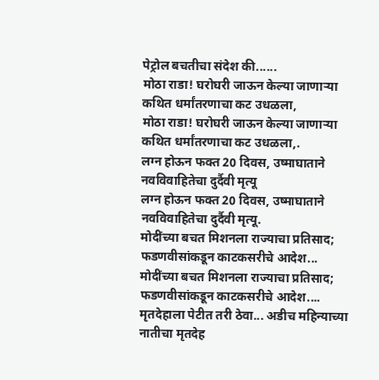पेट्रोल बचतीचा संदेश की......
मोठा राडा! घरोघरी जाऊन केल्या जाणाऱ्या कथित धर्मांतरणाचा कट उधळला,
मोठा राडा! घरोघरी जाऊन केल्या जाणाऱ्या कथित धर्मांतरणाचा कट उधळला,.
लग्न होऊन फक्त 20 दिवस, उष्माघाताने नवविवाहितेचा दुर्दैवी मृत्यू
लग्न होऊन फक्त 20 दिवस, उष्माघाताने नवविवाहितेचा दुर्दैवी मृत्यू.
मोदींच्या बचत मिशनला राज्याचा प्रतिसाद; फडणवीसांकडून काटकसरीचे आदेश...
मोदींच्या बचत मिशनला राज्याचा प्रतिसाद; फडणवीसांकडून काटकसरीचे आदेश....
मृतदेहाला पेटीत तरी ठेवा... अडीच महिन्याच्या नातीचा मृतदेह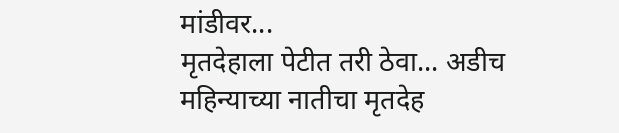मांडीवर...
मृतदेहाला पेटीत तरी ठेवा... अडीच महिन्याच्या नातीचा मृतदेह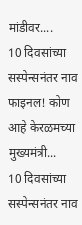मांडीवर....
10 दिवसांच्या सस्पेन्सनंतर नाव फाइनल! कोण आहे केरळमच्या मुख्यमंत्री...
10 दिवसांच्या सस्पेन्सनंतर नाव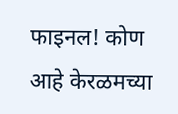फाइनल! कोण आहे केरळमच्या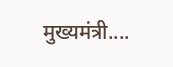मुख्यमंत्री....